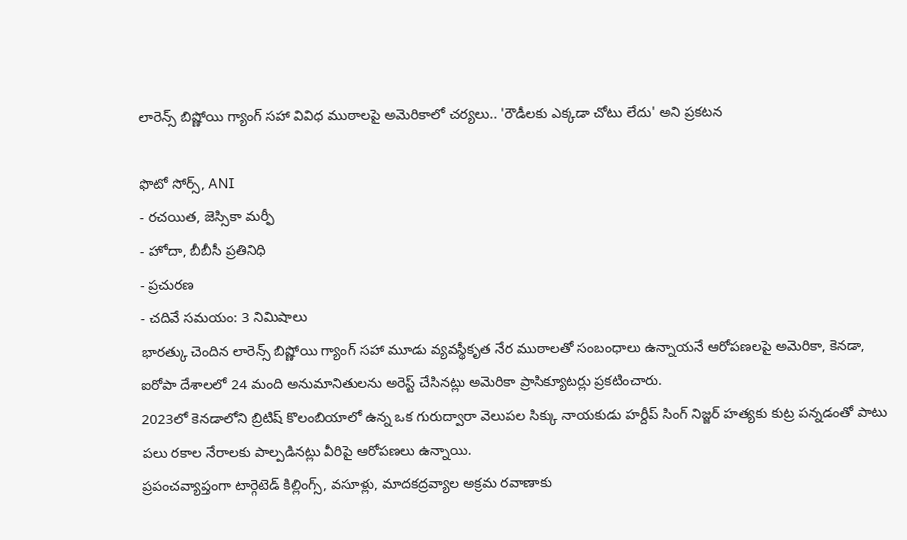లారెన్స్ బిష్ణోయి గ్యాంగ్ సహా వివిధ ముఠాలపై అమెరికాలో చర్యలు.. 'రౌడీలకు ఎక్కడా చోటు లేదు' అని ప్రకటన

ఫొటో సోర్స్, ANI
- రచయిత, జెస్సికా మర్ఫీ
- హోదా, బీబీసీ ప్రతినిధి
- ప్రచురణ
- చదివే సమయం: 3 నిమిషాలు
భారత్కు చెందిన లారెన్స్ బిష్ణోయి గ్యాంగ్ సహా మూడు వ్యవస్థీకృత నేర ముఠాలతో సంబంధాలు ఉన్నాయనే ఆరోపణలపై అమెరికా, కెనడా, ఐరోపా దేశాలలో 24 మంది అనుమానితులను అరెస్ట్ చేసినట్లు అమెరికా ప్రాసిక్యూటర్లు ప్రకటించారు.
2023లో కెనడాలోని బ్రిటిష్ కొలంబియాలో ఉన్న ఒక గురుద్వారా వెలుపల సిక్కు నాయకుడు హర్దీప్ సింగ్ నిజ్జర్ హత్యకు కుట్ర పన్నడంతో పాటు పలు రకాల నేరాలకు పాల్పడినట్లు వీరిపై ఆరోపణలు ఉన్నాయి.
ప్రపంచవ్యాప్తంగా టార్గెటెడ్ కిల్లింగ్స్, వసూళ్లు, మాదకద్రవ్యాల అక్రమ రవాణాకు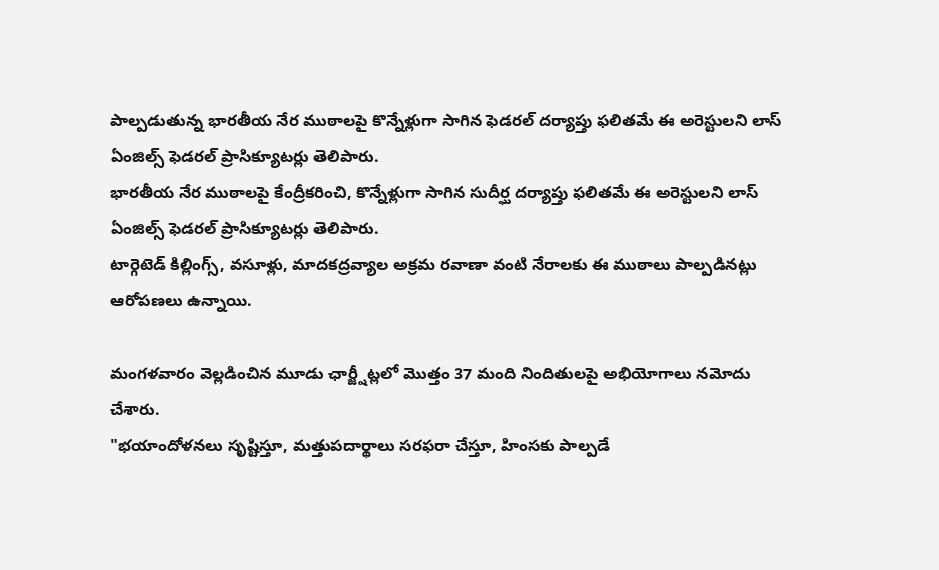పాల్పడుతున్న భారతీయ నేర ముఠాలపై కొన్నేళ్లుగా సాగిన ఫెడరల్ దర్యాప్తు ఫలితమే ఈ అరెస్టులని లాస్ ఏంజిల్స్ ఫెడరల్ ప్రాసిక్యూటర్లు తెలిపారు.
భారతీయ నేర ముఠాలపై కేంద్రీకరించి, కొన్నేళ్లుగా సాగిన సుదీర్ఘ దర్యాప్తు ఫలితమే ఈ అరెస్టులని లాస్ ఏంజిల్స్ ఫెడరల్ ప్రాసిక్యూటర్లు తెలిపారు.
టార్గెటెడ్ కిల్లింగ్స్, వసూళ్లు, మాదకద్రవ్యాల అక్రమ రవాణా వంటి నేరాలకు ఈ ముఠాలు పాల్పడినట్లు ఆరోపణలు ఉన్నాయి.

మంగళవారం వెల్లడించిన మూడు ఛార్జ్షీట్లలో మొత్తం 37 మంది నిందితులపై అభియోగాలు నమోదు చేశారు.
"భయాందోళనలు సృష్టిస్తూ, మత్తుపదార్థాలు సరఫరా చేస్తూ, హింసకు పాల్పడే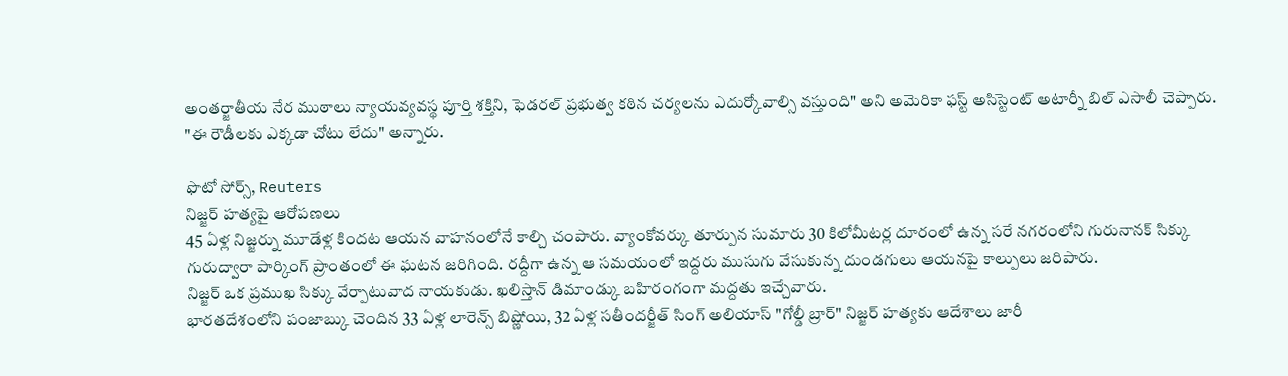అంతర్జాతీయ నేర ముఠాలు న్యాయవ్యవస్థ పూర్తి శక్తిని, ఫెడరల్ ప్రభుత్వ కఠిన చర్యలను ఎదుర్కోవాల్సి వస్తుంది" అని అమెరికా ఫస్ట్ అసిస్టెంట్ అటార్నీ బిల్ ఎసాలీ చెప్పారు.
"ఈ రౌడీలకు ఎక్కడా చోటు లేదు" అన్నారు.

ఫొటో సోర్స్, Reuters
నిజ్జర్ హత్యపై ఆరోపణలు
45 ఏళ్ల నిజ్జర్ను మూడేళ్ల కిందట ఆయన వాహనంలోనే కాల్చి చంపారు. వ్యాంకోవర్కు తూర్పున సుమారు 30 కిలోమీటర్ల దూరంలో ఉన్న సరే నగరంలోని గురునానక్ సిక్కు గురుద్వారా పార్కింగ్ ప్రాంతంలో ఈ ఘటన జరిగింది. రద్దీగా ఉన్న ఆ సమయంలో ఇద్దరు ముసుగు వేసుకున్న దుండగులు ఆయనపై కాల్పులు జరిపారు.
నిజ్జర్ ఒక ప్రముఖ సిక్కు వేర్పాటువాద నాయకుడు. ఖలిస్తాన్ డిమాండ్కు బహిరంగంగా మద్దతు ఇచ్చేవారు.
భారతదేశంలోని పంజాబ్కు చెందిన 33 ఏళ్ల లారెన్స్ బిష్ణోయి, 32 ఏళ్ల సతీందర్జీత్ సింగ్ అలియాస్ "గోల్డీ బ్రార్" నిజ్జర్ హత్యకు ఆదేశాలు జారీ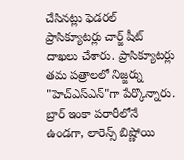చేసినట్లు ఫెడరల్ ప్రాసిక్యూటర్లు చార్జ్ షీట్ దాఖలు చేశారు. ప్రాసిక్యూటర్లు తమ పత్రాలలో నిజ్జర్ను "హెచ్ఎస్ఎన్"గా పేర్కొన్నారు.
బ్రార్ ఇంకా పరారీలోనే ఉండగా, లారెన్స్ బిష్ణోయి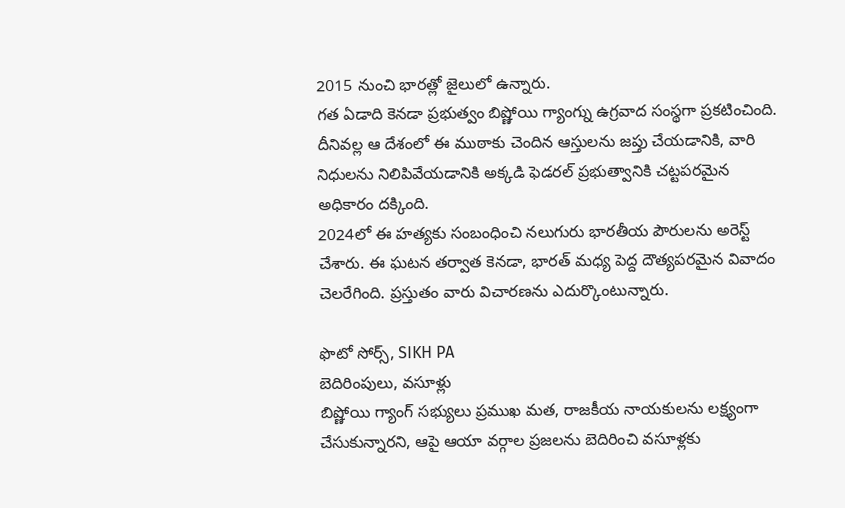2015 నుంచి భారత్లో జైలులో ఉన్నారు.
గత ఏడాది కెనడా ప్రభుత్వం బిష్ణోయి గ్యాంగ్ను ఉగ్రవాద సంస్థగా ప్రకటించింది. దీనివల్ల ఆ దేశంలో ఈ ముఠాకు చెందిన ఆస్తులను జప్తు చేయడానికి, వారి నిధులను నిలిపివేయడానికి అక్కడి ఫెడరల్ ప్రభుత్వానికి చట్టపరమైన అధికారం దక్కింది.
2024లో ఈ హత్యకు సంబంధించి నలుగురు భారతీయ పౌరులను అరెస్ట్ చేశారు. ఈ ఘటన తర్వాత కెనడా, భారత్ మధ్య పెద్ద దౌత్యపరమైన వివాదం చెలరేగింది. ప్రస్తుతం వారు విచారణను ఎదుర్కొంటున్నారు.

ఫొటో సోర్స్, SIKH PA
బెదిరింపులు, వసూళ్లు
బిష్ణోయి గ్యాంగ్ సభ్యులు ప్రముఖ మత, రాజకీయ నాయకులను లక్ష్యంగా చేసుకున్నారని, ఆపై ఆయా వర్గాల ప్రజలను బెదిరించి వసూళ్లకు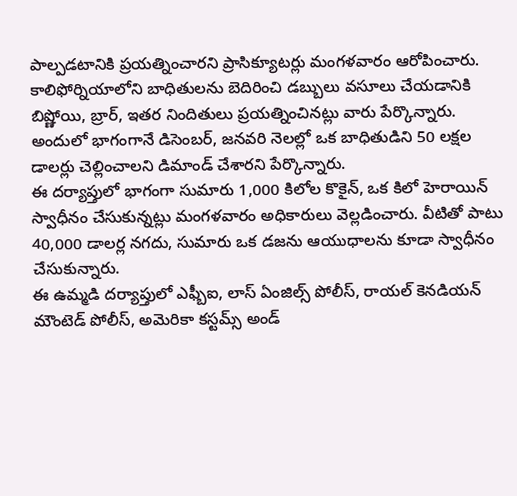పాల్పడటానికి ప్రయత్నించారని ప్రాసిక్యూటర్లు మంగళవారం ఆరోపించారు.
కాలిఫోర్నియాలోని బాధితులను బెదిరించి డబ్బులు వసూలు చేయడానికి బిష్ణోయి, బ్రార్, ఇతర నిందితులు ప్రయత్నించినట్లు వారు పేర్కొన్నారు. అందులో భాగంగానే డిసెంబర్, జనవరి నెలల్లో ఒక బాధితుడిని 50 లక్షల డాలర్లు చెల్లించాలని డిమాండ్ చేశారని పేర్కొన్నారు.
ఈ దర్యాప్తులో భాగంగా సుమారు 1,000 కిలోల కొకైన్, ఒక కిలో హెరాయిన్ స్వాధీనం చేసుకున్నట్లు మంగళవారం అధికారులు వెల్లడించారు. వీటితో పాటు 40,000 డాలర్ల నగదు, సుమారు ఒక డజను ఆయుధాలను కూడా స్వాధీనం చేసుకున్నారు.
ఈ ఉమ్మడి దర్యాప్తులో ఎఫ్బీఐ, లాస్ ఏంజిల్స్ పోలీస్, రాయల్ కెనడియన్ మౌంటెడ్ పోలీస్, అమెరికా కస్టమ్స్ అండ్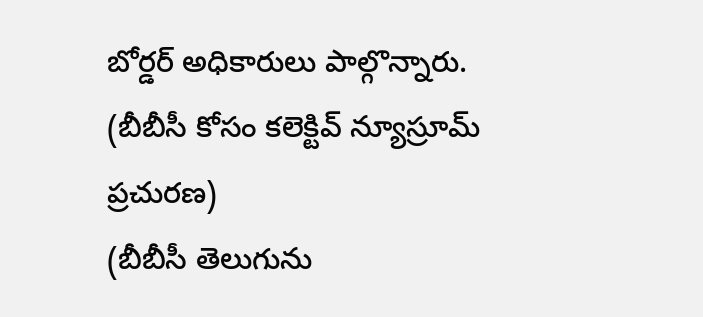బోర్డర్ అధికారులు పాల్గొన్నారు.
(బీబీసీ కోసం కలెక్టివ్ న్యూస్రూమ్ ప్రచురణ)
(బీబీసీ తెలుగును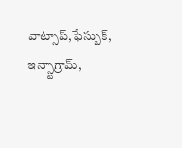వాట్సాప్,ఫేస్బుక్, ఇన్స్టాగ్రామ్,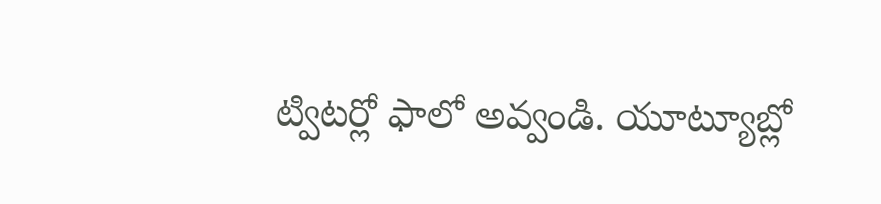ట్విటర్లో ఫాలో అవ్వండి. యూట్యూబ్లో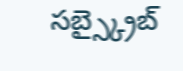సబ్స్క్రైబ్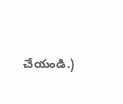చేయండి.)